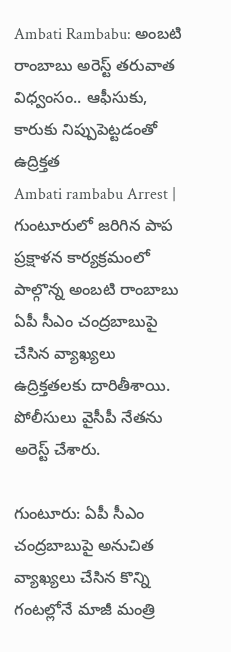Ambati Rambabu: అంబటి రాంబాబు అరెస్ట్ తరువాత విధ్వంసం.. ఆఫీసుకు, కారుకు నిప్పుపెట్టడంతో ఉద్రిక్తత
Ambati rambabu Arrest | గుంటూరులో జరిగిన పాప ప్రక్షాళన కార్యక్రమంలో పాల్గొన్న అంబటి రాంబాబు ఏపీ సీఎం చంద్రబాబుపై చేసిన వ్యాఖ్యలు ఉద్రిక్తతలకు దారితీశాయి. పోలీసులు వైసీపీ నేతను అరెస్ట్ చేశారు.

గుంటూరు: ఏపీ సీఎం చంద్రబాబుపై అనుచిత వ్యాఖ్యలు చేసిన కొన్ని గంటల్లోనే మాజీ మంత్రి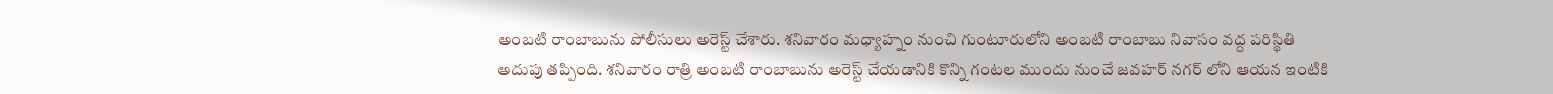అంబటి రాంబాబును పోలీసులు అరెస్ట్ చేశారు. శనివారం మధ్యాహ్నం నుంచి గుంటూరులోని అంబటి రాంబాబు నివాసం వద్ద పరిస్థితి అదుపు తప్పింది. శనివారం రాత్రి అంబటి రాంబాబును అరెస్ట్ చేయడానికి కొన్ని గంటల ముందు నుంచే జవహర్ నగర్ లోని ఆయన ఇంటికి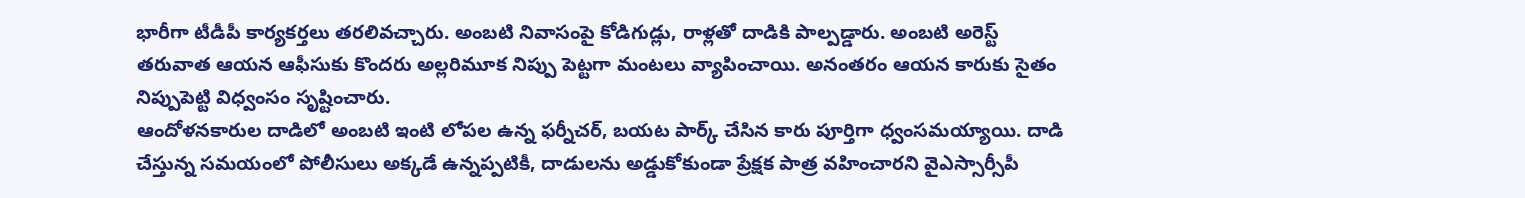భారీగా టీడీపీ కార్యకర్తలు తరలివచ్చారు. అంబటి నివాసంపై కోడిగుడ్లు, రాళ్లతో దాడికి పాల్పడ్డారు. అంబటి అరెస్ట్ తరువాత ఆయన ఆఫీసుకు కొందరు అల్లరిమూక నిప్పు పెట్టగా మంటలు వ్యాపించాయి. అనంతరం ఆయన కారుకు సైతం నిప్పుపెట్టి విధ్వంసం సృష్టించారు.
ఆందోళనకారుల దాడిలో అంబటి ఇంటి లోపల ఉన్న ఫర్నీచర్, బయట పార్క్ చేసిన కారు పూర్తిగా ధ్వంసమయ్యాయి. దాడి చేస్తున్న సమయంలో పోలీసులు అక్కడే ఉన్నప్పటికీ, దాడులను అడ్డుకోకుండా ప్రేక్షక పాత్ర వహించారని వైఎస్సార్సీపీ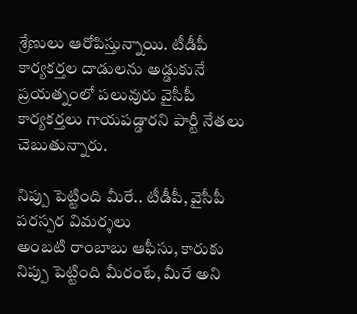శ్రేణులు ఆరోపిస్తున్నాయి. టీడీపీ కార్యకర్తల దాడులను అడ్డుకునే ప్రయత్నంలో పలువురు వైసీపీ కార్యకర్తలు గాయపడ్డారని పార్టీ నేతలు చెబుతున్నారు.

నిప్పు పెట్టింది మీరే.. టీడీపీ, వైసీపీ పరస్పర విమర్శలు
అంబటి రాంబాబు ఆఫీసు, కారుకు నిప్పు పెట్టింది మీరంటే, మీరే అని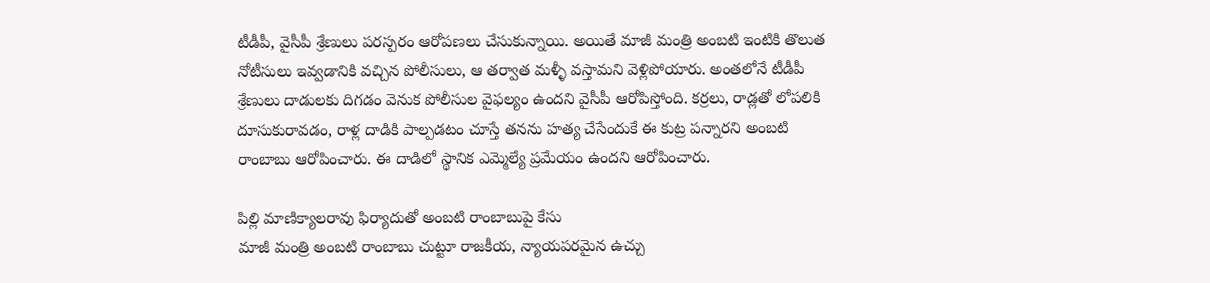టీడీపీ, వైసీపీ శ్రేణులు పరస్పరం ఆరోపణలు చేసుకున్నాయి. అయితే మాజీ మంత్రి అంబటి ఇంటికి తొలుత నోటీసులు ఇవ్వడానికి వచ్చిన పోలీసులు, ఆ తర్వాత మళ్ళీ వస్తామని వెళ్లిపోయారు. అంతలోనే టీడీపీ శ్రేణులు దాడులకు దిగడం వెనుక పోలీసుల వైఫల్యం ఉందని వైసీపీ ఆరోపిస్తోంది. కర్రలు, రాడ్లతో లోపలికి దూసుకురావడం, రాళ్ల దాడికి పాల్పడటం చూస్తే తనను హత్య చేసేందుకే ఈ కుట్ర పన్నారని అంబటి రాంబాబు ఆరోపించారు. ఈ దాడిలో స్థానిక ఎమ్మెల్యే ప్రమేయం ఉందని ఆరోపించారు.

పిల్లి మాణిక్యాలరావు ఫిర్యాదుతో అంబటి రాంబాబుపై కేసు
మాజీ మంత్రి అంబటి రాంబాబు చుట్టూ రాజకీయ, న్యాయపరమైన ఉచ్చు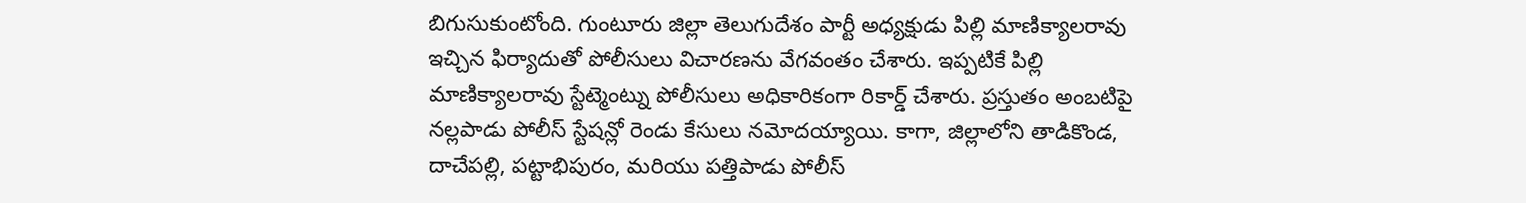బిగుసుకుంటోంది. గుంటూరు జిల్లా తెలుగుదేశం పార్టీ అధ్యక్షుడు పిల్లి మాణిక్యాలరావు ఇచ్చిన ఫిర్యాదుతో పోలీసులు విచారణను వేగవంతం చేశారు. ఇప్పటికే పిల్లి మాణిక్యాలరావు స్టేట్మెంట్ను పోలీసులు అధికారికంగా రికార్డ్ చేశారు. ప్రస్తుతం అంబటిపై నల్లపాడు పోలీస్ స్టేషన్లో రెండు కేసులు నమోదయ్యాయి. కాగా, జిల్లాలోని తాడికొండ, దాచేపల్లి, పట్టాభిపురం, మరియు పత్తిపాడు పోలీస్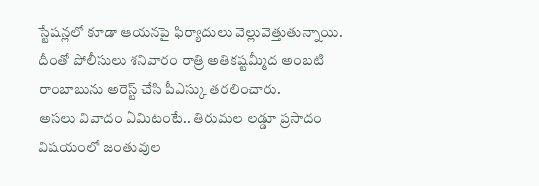స్టేషన్లలో కూడా ఆయనపై ఫిర్యాదులు వెల్లువెత్తుతున్నాయి. దీంతో పోలీసులు శనివారం రాత్రి అతికష్టమ్మీద అంబటి రాంబాబును అరెస్ట్ చేసి పీఎస్కు తరలించారు.
అసలు వివాదం ఏమిటంటే.. తిరుమల లడ్డూ ప్రసాదం విషయంలో జంతువుల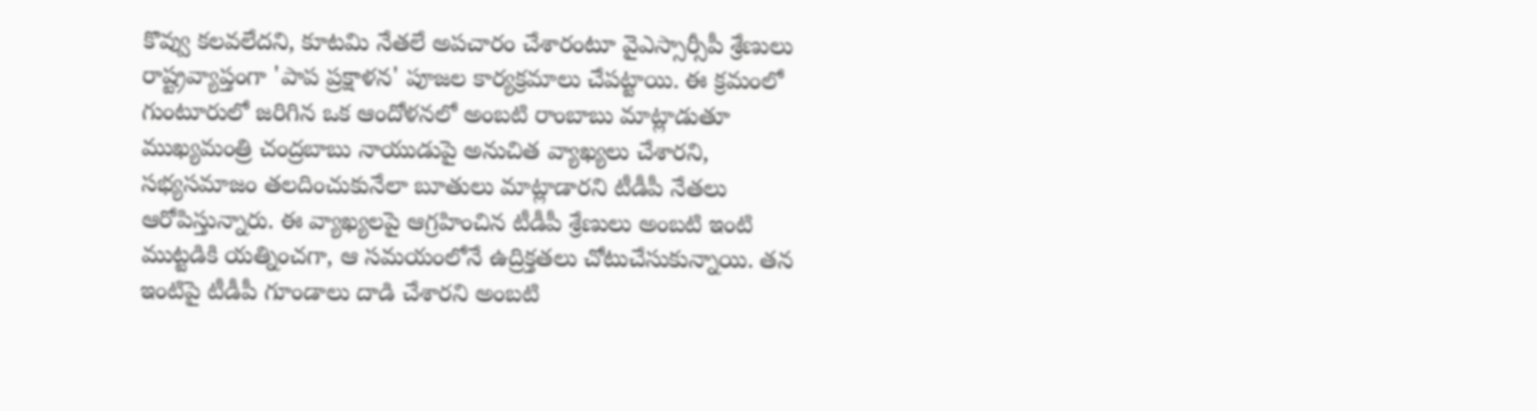కొవ్వు కలవలేదని, కూటమి నేతలే అపచారం చేశారంటూ వైఎస్సార్సీపీ శ్రేణులు రాష్ట్రవ్యాప్తంగా 'పాప ప్రక్షాళన' పూజల కార్యక్రమాలు చేపట్టాయి. ఈ క్రమంలో గుంటూరులో జరిగిన ఒక ఆందోళనలో అంబటి రాంబాబు మాట్లాడుతూ ముఖ్యమంత్రి చంద్రబాబు నాయుడుపై అనుచిత వ్యాఖ్యలు చేశారని, సభ్యసమాజం తలదించుకునేలా బూతులు మాట్లాడారని టీడీపీ నేతలు ఆరోపిస్తున్నారు. ఈ వ్యాఖ్యలపై ఆగ్రహించిన టీడీపీ శ్రేణులు అంబటి ఇంటి ముట్టడికి యత్నించగా, ఆ సమయంలోనే ఉద్రిక్తతలు చోటుచేసుకున్నాయి. తన ఇంటిపై టీడీపీ గూండాలు దాడి చేశారని అంబటి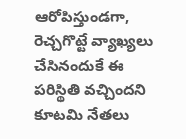ఆరోపిస్తుండగా, రెచ్చగొట్టే వ్యాఖ్యలు చేసినందుకే ఈ పరిస్థితి వచ్చిందని కూటమి నేతలు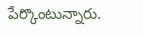పేర్కొంటున్నారు.